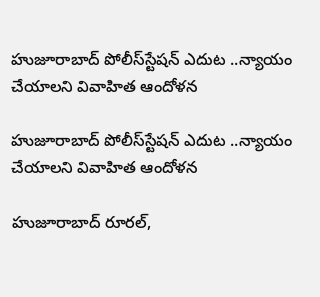హుజూరాబాద్‌‌‌‌‌‌‌‌ పోలీస్‌‌‌‌‌‌‌‌స్టేషన్ ఎదుట ..న్యాయం చేయాలని వివాహిత ఆందోళన

హుజూరాబాద్‌‌‌‌‌‌‌‌ పోలీస్‌‌‌‌‌‌‌‌స్టేషన్ ఎదుట ..న్యాయం చేయాలని వివాహిత ఆందోళన

హుజూరాబాద్‌‌‌‌‌‌‌‌ రూరల్‌‌‌‌‌‌‌‌,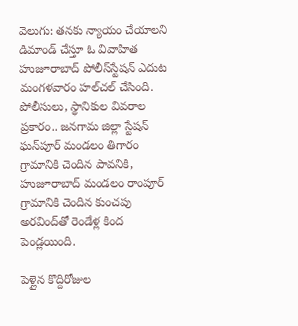వెలుగు: తనకు న్యాయం చేయాలని డిమాండ్ చేస్తూ ఓ వివాహిత హుజూరాబాద్‌‌‌‌‌‌‌‌ పోలీస్‌‌‌‌‌‌‌‌స్టేషన్ ఎదుట మంగళవారం హల్‌‌‌‌‌‌‌‌చల్‌‌‌‌‌‌‌‌ చేసింది. పోలీసులు, స్థానికుల వివరాల ప్రకారం.. జనగామ జిల్లా స్టేషన్ ఘన్‌‌‌‌‌‌‌‌పూర్ మండలం తిగారం గ్రామానికి చెందిన పావనికి, హుజూరాబాద్ మండలం రాంపూర్ గ్రామానికి చెందిన కుంచపు అరవింద్‌‌‌‌‌‌‌‌తో రెండేళ్ల కింద పెండ్లయింది.

పెళ్లైన కొద్దిరోజుల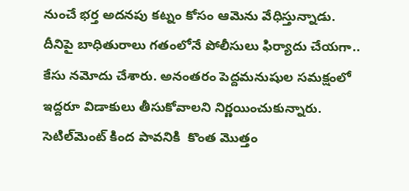నుంచే భర్త అదనపు కట్నం కోసం ఆమెను వేధిస్తున్నాడు. దీనిపై బాధితురాలు గతంలోనే పోలీసులు ఫిర్యాదు చేయగా.. కేసు నమోదు చేశారు. అనంతరం పెద్దమనుషుల సమక్షంలో ఇద్దరూ విడాకులు తీసుకోవాలని నిర్ణయించుకున్నారు. సెటిల్‌‌‌‌‌‌‌‌మెంట్ కింద పావనికి  కొంత మొత్తం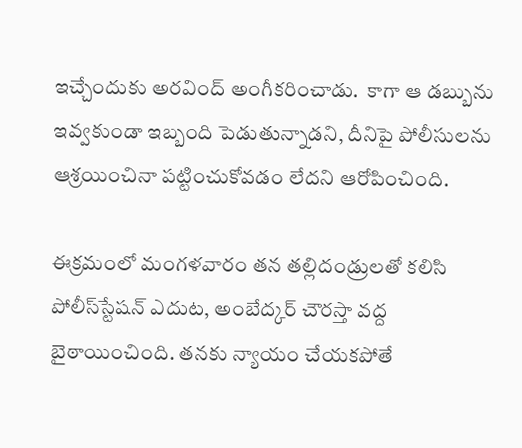ఇచ్చేందుకు అరవింద్‌‌‌‌‌‌‌‌ అంగీకరించాడు.  కాగా ఆ డబ్బును ఇవ్వకుండా ఇబ్బంది పెడుతున్నాడని, దీనిపై పోలీసులను ఆశ్రయించినా పట్టించుకోవడం లేదని ఆరోపించింది.

ఈక్రమంలో మంగళవారం తన తల్లిదండ్రులతో కలిసి పోలీస్‌‌‌‌‌‌‌‌స్టేషన్‌‌‌‌‌‌‌‌ ఎదుట, అంబేద్కర్ చౌరస్తా వద్ద బైఠాయించింది. తనకు న్యాయం చేయకపోతే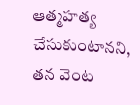ఆత్మహత్య చేసుకుంటానని, తన వెంట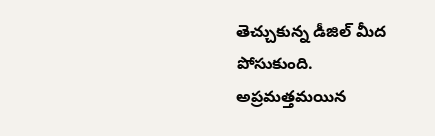తెచ్చుకున్న డీజిల్‌‌‌‌‌‌‌‌ మీద పోసుకుంది. అప్రమత్తమయిన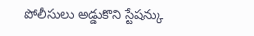పోలీసులు అడ్డుకొని స్టేషన్కు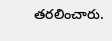తరలించారు.